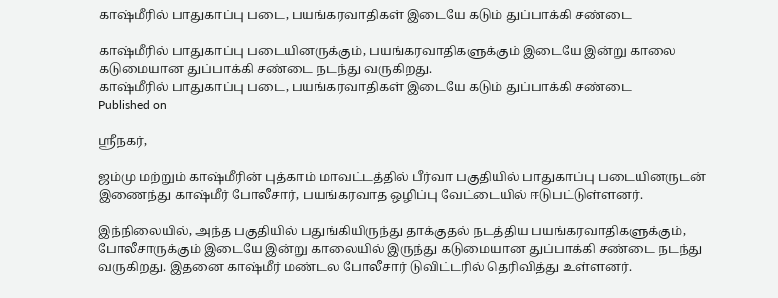காஷ்மீரில் பாதுகாப்பு படை, பயங்கரவாதிகள் இடையே கடும் துப்பாக்கி சண்டை

காஷ்மீரில் பாதுகாப்பு படையினருக்கும், பயங்கரவாதிகளுக்கும் இடையே இன்று காலை கடுமையான துப்பாக்கி சண்டை நடந்து வருகிறது.
காஷ்மீரில் பாதுகாப்பு படை, பயங்கரவாதிகள் இடையே கடும் துப்பாக்கி சண்டை
Published on

ஸ்ரீநகர்,

ஜம்மு மற்றும் காஷ்மீரின் புத்காம் மாவட்டத்தில் பீர்வா பகுதியில் பாதுகாப்பு படையினருடன் இணைந்து காஷ்மீர் போலீசார், பயங்கரவாத ஒழிப்பு வேட்டையில் ஈடுபட்டுள்ளனர்.

இந்நிலையில், அந்த பகுதியில் பதுங்கியிருந்து தாக்குதல் நடத்திய பயங்கரவாதிகளுக்கும், போலீசாருக்கும் இடையே இன்று காலையில் இருந்து கடுமையான துப்பாக்கி சண்டை நடந்து வருகிறது. இதனை காஷ்மீர் மண்டல போலீசார் டுவிட்டரில் தெரிவித்து உள்ளனர்.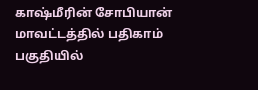காஷ்மீரின் சோபியான் மாவட்டத்தில் பதிகாம் பகுதியில்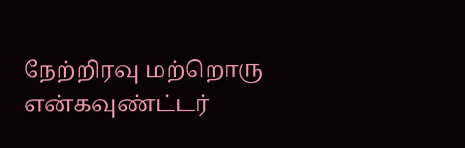நேற்றிரவு மற்றொரு என்கவுண்ட்டர்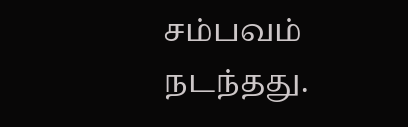சம்பவம் நடந்தது.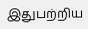இதுபற்றிய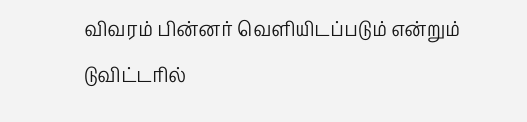விவரம் பின்னர் வெளியிடப்படும் என்றும் டுவிட்டரில்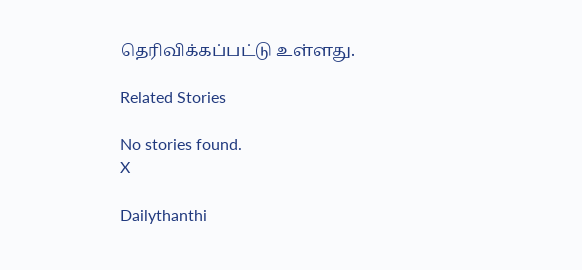தெரிவிக்கப்பட்டு உள்ளது.

Related Stories

No stories found.
X

Dailythanthi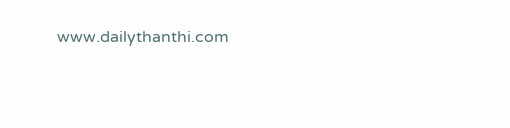www.dailythanthi.com